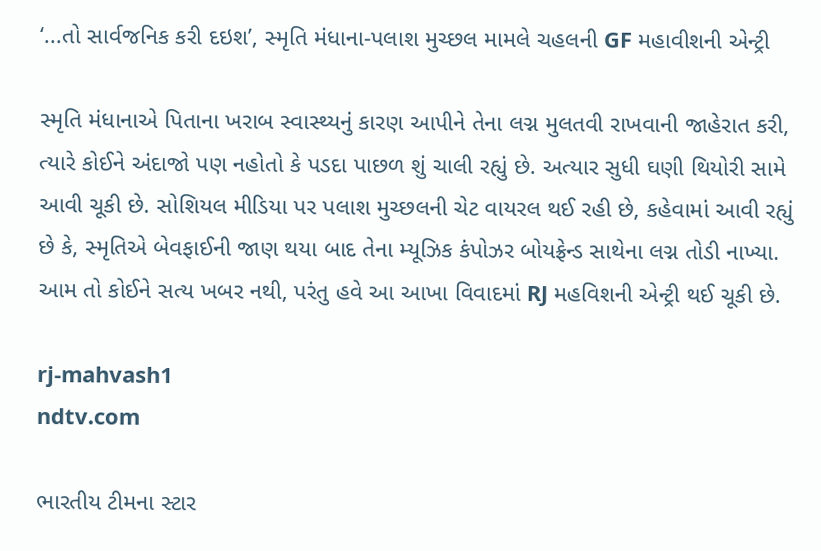‘...તો સાર્વજનિક કરી દઇશ’, સ્મૃતિ મંધાના-પલાશ મુચ્છલ મામલે ચહલની GF મહાવીશની એન્ટ્રી

સ્મૃતિ મંધાનાએ પિતાના ખરાબ સ્વાસ્થ્યનું કારણ આપીને તેના લગ્ન મુલતવી રાખવાની જાહેરાત કરી, ત્યારે કોઈને અંદાજો પણ નહોતો કે પડદા પાછળ શું ચાલી રહ્યું છે. અત્યાર સુધી ઘણી થિયોરી સામે આવી ચૂકી છે. સોશિયલ મીડિયા પર પલાશ મુચ્છલની ચેટ વાયરલ થઈ રહી છે, કહેવામાં આવી રહ્યું છે કે, સ્મૃતિએ બેવફાઈની જાણ થયા બાદ તેના મ્યૂઝિક કંપોઝર બોયફ્રેન્ડ સાથેના લગ્ન તોડી નાખ્યા. આમ તો કોઈને સત્ય ખબર નથી, પરંતુ હવે આ આખા વિવાદમાં RJ મહવિશની એન્ટ્રી થઈ ચૂકી છે.

rj-mahvash1
ndtv.com

ભારતીય ટીમના સ્ટાર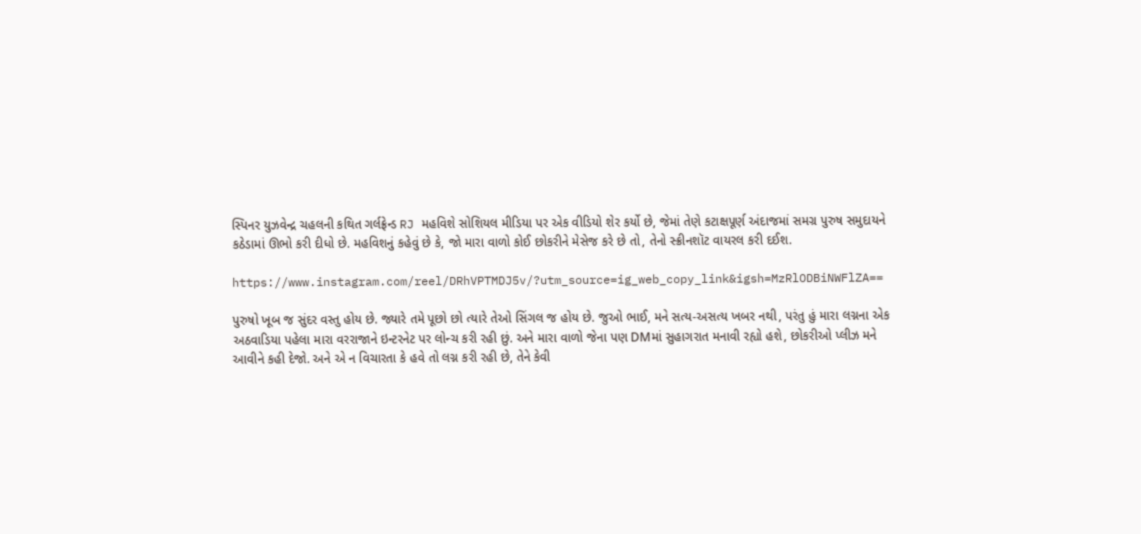સ્પિનર યુઝવેન્દ્ર ચહલની કથિત ગર્લફ્રેન્ડ RJ મહવિશે સોશિયલ મીડિયા પર એક વીડિયો શેર કર્યો છે, જેમાં તેણે કટાક્ષપૂર્ણ અંદાજમાં સમગ્ર પુરુષ સમુદાયને કઠેડામાં ઊભો કરી દીધો છે. મહવિશનું કહેવું છે કે, જો મારા વાળો કોઈ છોકરીને મેસેજ કરે છે તો, તેનો સ્ક્રીનશૉટ વાયરલ કરી દઈશ.

https://www.instagram.com/reel/DRhVPTMDJ5v/?utm_source=ig_web_copy_link&igsh=MzRlODBiNWFlZA==

પુરુષો ખૂબ જ સુંદર વસ્તુ હોય છે. જ્યારે તમે પૂછો છો ત્યારે તેઓ સિંગલ જ હોય છે. જુઓ ભાઈ, મને સત્ય-અસત્ય ખબર નથી, પરંતુ હું મારા લગ્નના એક અઠવાડિયા પહેલા મારા વરરાજાને ઇન્ટરનેટ પર લોન્ચ કરી રહી છું. અને મારા વાળો જેના પણ DMમાં સુહાગરાત મનાવી રહ્યો હશે, છોકરીઓ પ્લીઝ મને આવીને કહી દેજો. અને એ ન વિચારતા કે હવે તો લગ્ન કરી રહી છે, તેને કેવી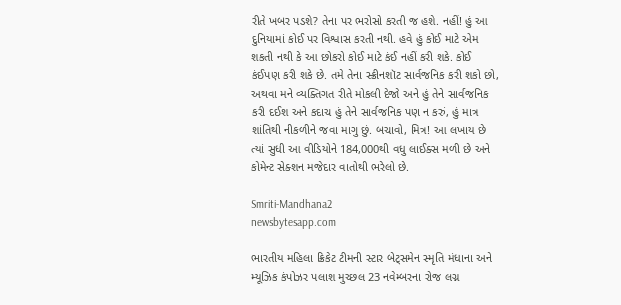રીતે ખબર પડશે? તેના પર ભરોસો કરતી જ હશે. નહીં! હું આ દુનિયામાં કોઈ પર વિશ્વાસ કરતી નથી. હવે હું કોઈ માટે એમ શકતી નથી કે આ છોકરો કોઈ માટે કંઈ નહીં કરી શકે. કોઈ કંઈપણ કરી શકે છે. તમે તેના સ્ક્રીનશૉટ સાર્વજનિક કરી શકો છો, અથવા મને વ્યક્તિગત રીતે મોકલી દેજો અને હું તેને સાર્વજનિક કરી દઈશ અને કદાચ હું તેને સાર્વજનિક પણ ન કરું, હું માત્ર શાંતિથી નીકળીને જવા માગુ છું. બચાવો, મિત્ર! આ લખાય છે ત્યાં સુધી આ વીડિયોને 184,000થી વધુ લાઈક્સ મળી છે અને કોમેન્ટ સેક્શન મજેદાર વાતોથી ભરેલો છે.

Smriti-Mandhana2
newsbytesapp.com

ભારતીય મહિલા ક્રિકેટ ટીમની સ્ટાર બેટ્સમેન સ્મૃતિ મંધાના અને મ્યૂઝિક કંપોઝર પલાશ મુચ્છલ 23 નવેમ્બરના રોજ લગ્ન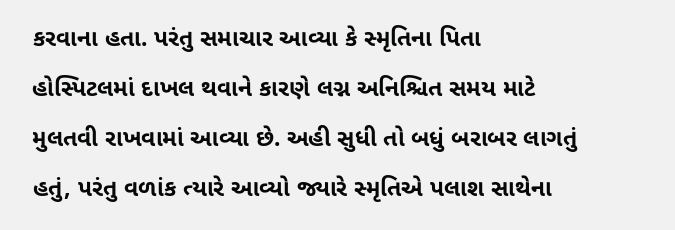કરવાના હતા. પરંતુ સમાચાર આવ્યા કે સ્મૃતિના પિતા હોસ્પિટલમાં દાખલ થવાને કારણે લગ્ન અનિશ્ચિત સમય માટે મુલતવી રાખવામાં આવ્યા છે. અહી સુધી તો બધું બરાબર લાગતું હતું, પરંતુ વળાંક ત્યારે આવ્યો જ્યારે સ્મૃતિએ પલાશ સાથેના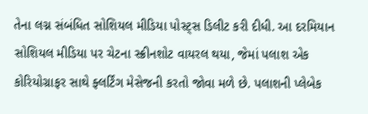તેના લગ્ન સંબંધિત સોશિયલ મીડિયા પોસ્ટ્સ ડિલીટ કરી દીધી. આ દરમિયાન સોશિયલ મીડિયા પર ચેટના સ્ક્રીનશોટ વાયરલ થયા, જેમાં પલાશ એક કોરિયોગ્રાફર સાથે ફ્લર્ટિંગ મેસેજની કરતો જોવા મળે છે. પલાશની પ્લેબેક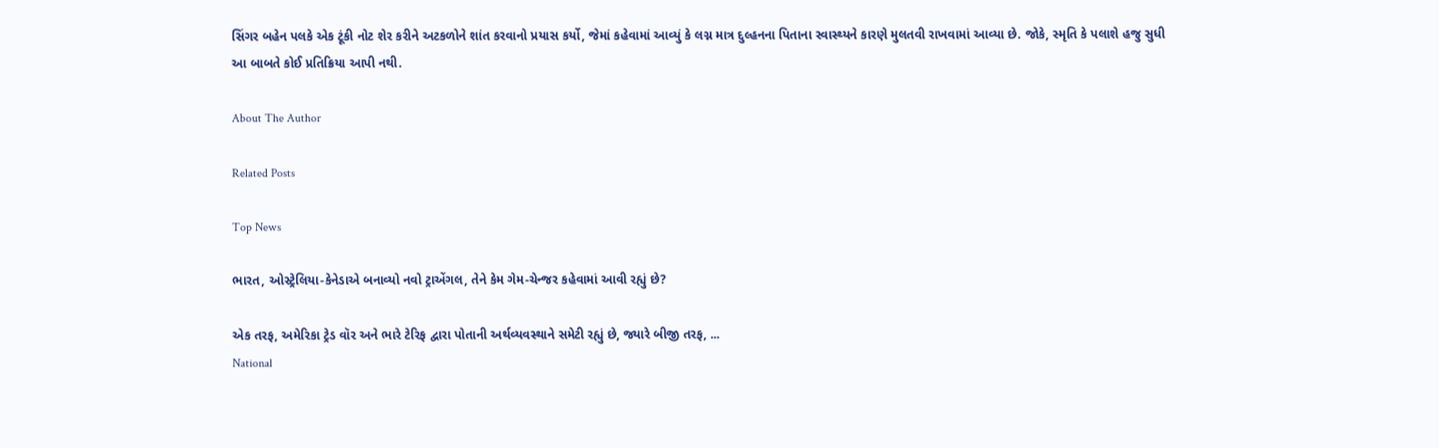સિંગર બહેન પલકે એક ટૂંકી નોટ શેર કરીને અટકળોને શાંત કરવાનો પ્રયાસ કર્યો, જેમાં કહેવામાં આવ્યું કે લગ્ન માત્ર દુલ્હનના પિતાના સ્વાસ્થ્યને કારણે મુલતવી રાખવામાં આવ્યા છે. જોકે, સ્મૃતિ કે પલાશે હજુ સુધી આ બાબતે કોઈ પ્રતિક્રિયા આપી નથી.

About The Author

Related Posts

Top News

ભારત, ઓસ્ટ્રેલિયા-કેનેડાએ બનાવ્યો નવો ટ્રાએંગલ, તેને કેમ ગેમ-ચેન્જર કહેવામાં આવી રહ્યું છે?

એક તરફ, અમેરિકા ટ્રેડ વૉર અને ભારે ટેરિફ દ્વારા પોતાની અર્થવ્યવસ્થાને સમેટી રહ્યું છે, જ્યારે બીજી તરફ, ...
National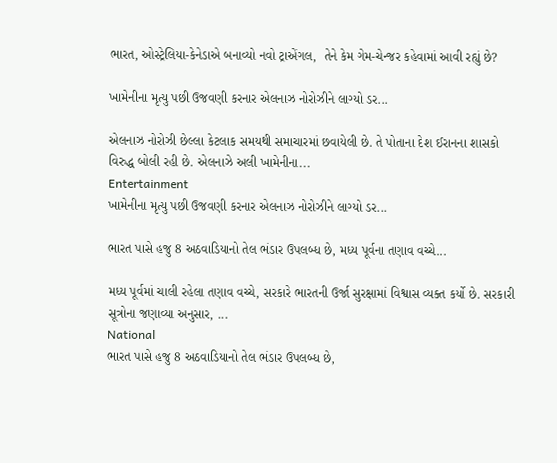ભારત, ઓસ્ટ્રેલિયા-કેનેડાએ બનાવ્યો નવો ટ્રાએંગલ,  તેને કેમ ગેમ-ચેન્જર કહેવામાં આવી રહ્યું છે?

ખામેનીના મૃત્યુ પછી ઉજવણી કરનાર એલનાઝ નોરોઝીને લાગ્યો ડર...

એલનાઝ નોરોઝી છેલ્લા કેટલાક સમયથી સમાચારમાં છવાયેલી છે. તે પોતાના દેશ ઈરાનના શાસકો વિરુદ્ધ બોલી રહી છે. એલનાઝે અલી ખામેનીના...
Entertainment
ખામેનીના મૃત્યુ પછી ઉજવણી કરનાર એલનાઝ નોરોઝીને લાગ્યો ડર...

ભારત પાસે હજુ 8 અઠવાડિયાનો તેલ ભંડાર ઉપલબ્ધ છે, મધ્ય પૂર્વના તણાવ વચ્ચે...

મધ્ય પૂર્વમાં ચાલી રહેલા તણાવ વચ્ચે, સરકારે ભારતની ઉર્જા સુરક્ષામાં વિશ્વાસ વ્યક્ત કર્યો છે. સરકારી સૂત્રોના જણાવ્યા અનુસાર, ...
National
ભારત પાસે હજુ 8 અઠવાડિયાનો તેલ ભંડાર ઉપલબ્ધ છે,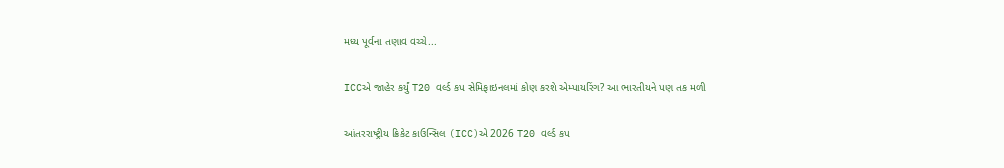મધ્ય પૂર્વના તણાવ વચ્ચે...

ICCએ જાહેર કર્યું T20 વર્લ્ડ કપ સેમિફાઇનલમાં કોણ કરશે એમ્પાયરિંગ? આ ભારતીયને પણ તક મળી

આંતરરાષ્ટ્રીય ક્રિકેટ કાઉન્સિલ (ICC)એ 2026 T20 વર્લ્ડ કપ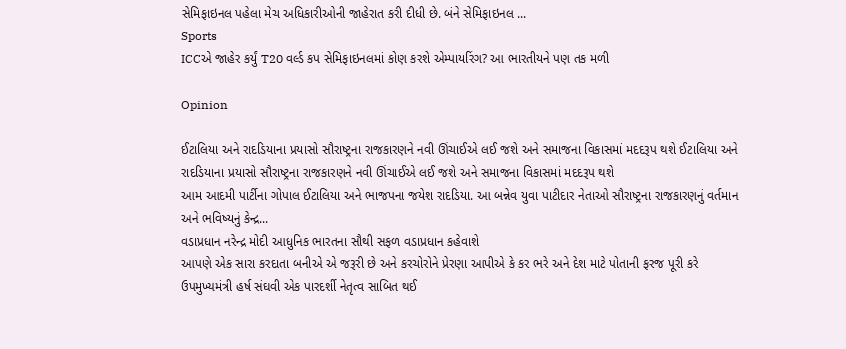સેમિફાઇનલ પહેલા મેચ અધિકારીઓની જાહેરાત કરી દીધી છે. બંને સેમિફાઇનલ ...
Sports
ICCએ જાહેર કર્યું T20 વર્લ્ડ કપ સેમિફાઇનલમાં કોણ કરશે એમ્પાયરિંગ? આ ભારતીયને પણ તક મળી

Opinion

ઈટાલિયા અને રાદડિયાના પ્રયાસો સૌરાષ્ટ્રના રાજકારણને નવી ઊંચાઈએ લઈ જશે અને સમાજના વિકાસમાં મદદરૂપ થશે ઈટાલિયા અને રાદડિયાના પ્રયાસો સૌરાષ્ટ્રના રાજકારણને નવી ઊંચાઈએ લઈ જશે અને સમાજના વિકાસમાં મદદરૂપ થશે
આમ આદમી પાર્ટીના ગોપાલ ઈટાલિયા અને ભાજપના જયેશ રાદડિયા. આ બન્નેવ યુવા પાટીદાર નેતાઓ સૌરાષ્ટ્રના રાજકારણનું વર્તમાન અને ભવિષ્યનું કેન્દ્ર...
વડાપ્રધાન નરેન્દ્ર મોદી આધુનિક ભારતના સૌથી સફળ વડાપ્રધાન કહેવાશે
આપણે એક સારા કરદાતા બનીએ એ જરૂરી છે અને કરચોરોને પ્રેરણા આપીએ કે કર ભરે અને દેશ માટે પોતાની ફરજ પૂરી કરે
ઉપમુખ્યમંત્રી હર્ષ સંઘવી એક પારદર્શી નેતૃત્વ સાબિત થઈ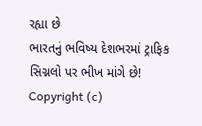રહ્યા છે
ભારતનું ભવિષ્ય દેશભરમાં ટ્રાફિક સિગ્નલો પર ભીખ માંગે છે!
Copyright (c)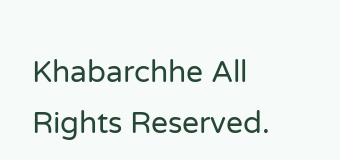Khabarchhe All Rights Reserved.